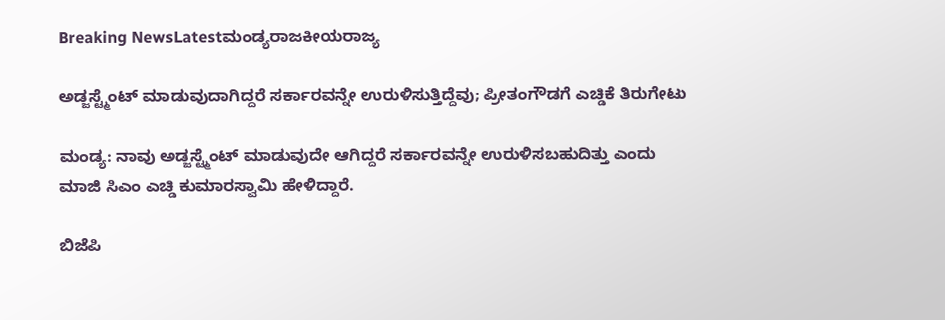Breaking NewsLatestಮಂಡ್ಯರಾಜಕೀಯರಾಜ್ಯ

ಅಡ್ಜಸ್ಟ್ಮೆಂಟ್ ಮಾಡುವುದಾಗಿದ್ದರೆ ಸರ್ಕಾರವನ್ನೇ ಉರುಳಿಸುತ್ತಿದ್ದೆವು; ಪ್ರೀತಂಗೌಡಗೆ ಎಚ್ಡಿಕೆ ತಿರುಗೇಟು

ಮಂಡ್ಯ: ನಾವು ಅಡ್ಜಸ್ಟ್ಮೆಂಟ್ ಮಾಡುವುದೇ ಆಗಿದ್ದರೆ ಸರ್ಕಾರವನ್ನೇ ಉರುಳಿಸಬಹುದಿತ್ತು ಎಂದು ಮಾಜಿ ಸಿಎಂ ಎಚ್ಡಿ ಕುಮಾರಸ್ವಾಮಿ ಹೇಳಿದ್ದಾರೆ.

ಬಿಜೆಪಿ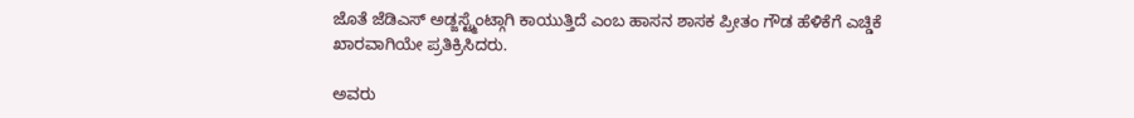ಜೊತೆ ಜೆಡಿಎಸ್ ಅಡ್ಜಸ್ಟ್ಮೆಂಟ್ಗಾಗಿ ಕಾಯುತ್ತಿದೆ ಎಂಬ ಹಾಸನ ಶಾಸಕ ಪ್ರೀತಂ ಗೌಡ ಹೆಳಿಕೆಗೆ ಎಚ್ಡಿಕೆ ಖಾರವಾಗಿಯೇ ಪ್ರತಿಕ್ರಿಸಿದರು.

ಅವರು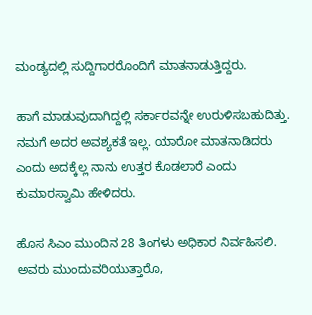ಮಂಡ್ಯದಲ್ಲಿ ಸುದ್ದಿಗಾರರೊಂದಿಗೆ ಮಾತನಾಡುತ್ತಿದ್ದರು.

ಹಾಗೆ ಮಾಡುವುದಾಗಿದ್ದಲ್ಲಿ ಸರ್ಕಾರವನ್ನೇ ಉರುಳಿಸಬಹುದಿತ್ತು. ನಮಗೆ ಅದರ ಅವಶ್ಯಕತೆ ಇಲ್ಲ. ಯಾರೋ ಮಾತನಾಡಿದರು ಎಂದು ಅದಕ್ಕೆಲ್ಲ ನಾನು ಉತ್ತರ ಕೊಡಲಾರೆ ಎಂದು ಕುಮಾರಸ್ವಾಮಿ ಹೇಳಿದರು.

ಹೊಸ ಸಿಎಂ ಮುಂದಿನ 28 ತಿಂಗಳು ಅಧಿಕಾರ ನಿರ್ವಹಿಸಲಿ. ಅವರು ಮುಂದುವರಿಯುತ್ತಾರೊ,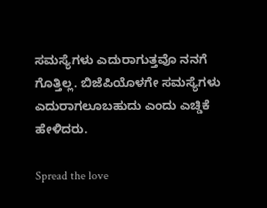ಸಮಸ್ಯೆಗಳು ಎದುರಾಗುತ್ತವೊ ನನಗೆ ಗೊತ್ತಿಲ್ಲ. ಬಿಜೆಪಿಯೊಳಗೇ ಸಮಸ್ಯೆಗಳು ಎದುರಾಗಲೂಬಹುದು ಎಂದು ಎಚ್ಡಿಕೆ ಹೇಳಿದರು.

Spread the love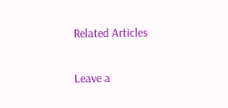Related Articles

Leave a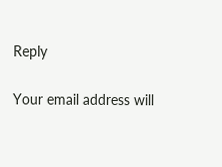Reply

Your email address will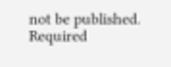not be published. Required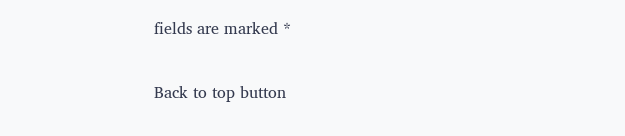fields are marked *

Back to top button